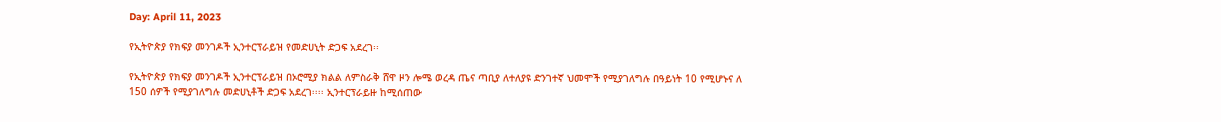Day: April 11, 2023

የኢትዮጵያ የክፍያ መንገዶች ኢንተርፕራይዝ የመድሀኒት ድጋፍ አደረገ፡፡

የኢትዮጵያ የክፍያ መንገዶች ኢንተርፕራይዝ በኦሮሚያ ክልል ለምስራቅ ሸዋ ዞን ሎሜ ወረዳ ጤና ጣቢያ ለተለያዩ ድንገተኛ ህመሞች የሚያገለግሉ በዓይነት 10 የሚሆኑና ለ 150 ሰዎች የሚያገለግሉ መድሀኒቶች ድጋፍ አደረገ፡፡፡፡ ኢንተርፕራይዙ ከሚሰጠው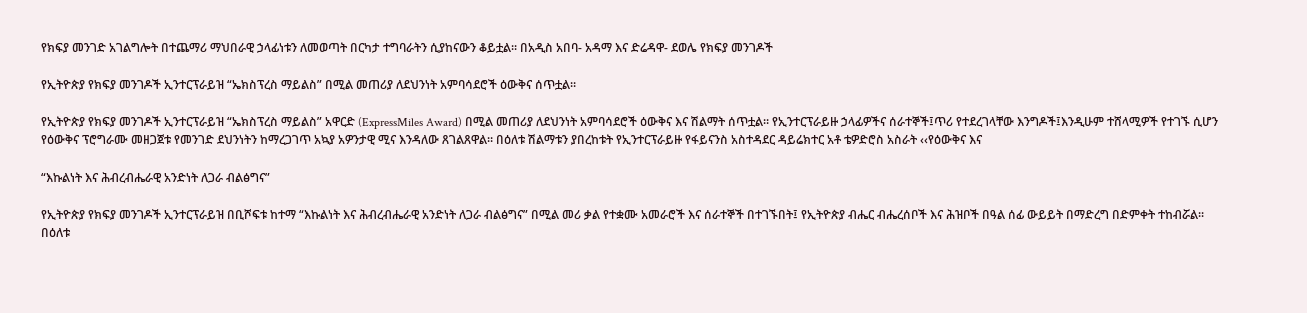የክፍያ መንገድ አገልግሎት በተጨማሪ ማህበራዊ ኃላፊነቱን ለመወጣት በርካታ ተግባራትን ሲያከናውን ቆይቷል፡፡ በአዲስ አበባ- አዳማ እና ድሬዳዋ- ደወሌ የክፍያ መንገዶች

የኢትዮጵያ የክፍያ መንገዶች ኢንተርፕራይዝ “ኤክስፕረስ ማይልስ” በሚል መጠሪያ ለደህንነት አምባሳደሮች ዕውቅና ሰጥቷል።

የኢትዮጵያ የክፍያ መንገዶች ኢንተርፕራይዝ “ኤክስፕረስ ማይልስ” አዋርድ (ExpressMiles Award) በሚል መጠሪያ ለደህንነት አምባሳደሮች ዕውቅና እና ሽልማት ሰጥቷል። የኢንተርፕራይዙ ኃላፊዎችና ሰራተኞች፤ጥሪ የተደረገላቸው እንግዶች፤እንዲሁም ተሸላሚዎች የተገኙ ሲሆን የዕውቅና ፕሮግራሙ መዘጋጀቱ የመንገድ ደህንነትን ከማረጋገጥ አኳያ አዎንታዊ ሚና እንዳለው ጸገልጸዋል። በዕለቱ ሽልማቱን ያበረከቱት የኢንተርፕራይዙ የፋይናንስ አስተዳደር ዳይሬክተር አቶ ቴዎድሮስ አስራት ‹‹የዕውቅና እና

“እኩልነት እና ሕብረብሔራዊ አንድነት ለጋራ ብልፅግና”

የኢትዮጵያ የክፍያ መንገዶች ኢንተርፕራይዝ በቢሾፍቱ ከተማ “እኩልነት እና ሕብረብሔራዊ አንድነት ለጋራ ብልፅግና” በሚል መሪ ቃል የተቋሙ አመራሮች እና ሰራተኞች በተገኙበት፤ የኢትዮጵያ ብሔር ብሔረሰቦች እና ሕዝቦች በዓል ሰፊ ውይይት በማድረግ በድምቀት ተከብሯል፡፡ በዕለቱ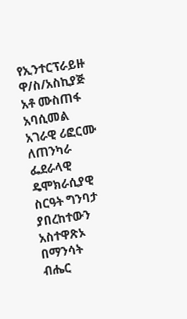የኢንተርፕራይዙ ዋ/ስ/አስኪያጅ አቶ ሙስጠፋ አባሲመል አገራዊ ሪፎርሙ ለጠንካራ ፌደራላዊ ዴሞክራሲያዊ ስርዓት ግንባታ ያበረከተውን አስተዋጽኦ በማንሳት ብሔር